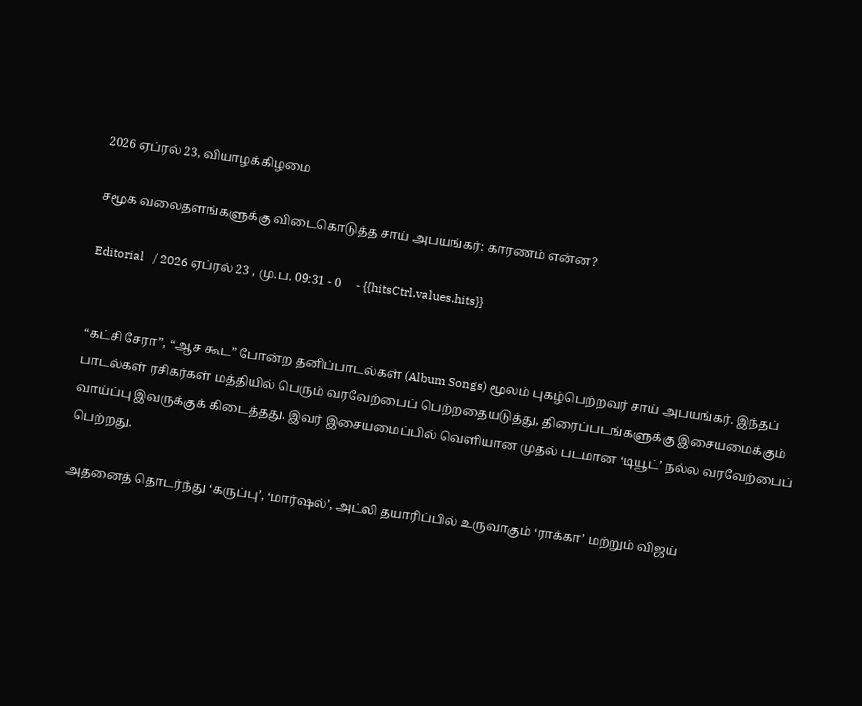2026 ஏப்ரல் 23, வியாழக்கிழமை

சமூக வலைதளங்களுக்கு விடைகொடுத்த சாய் அபயங்கர்: காரணம் என்ன?

Editorial   / 2026 ஏப்ரல் 23 , மு.ப. 09:31 - 0     - {{hitsCtrl.values.hits}}


“கட்சி சேரா”, “ஆச கூட” போன்ற தனிப்பாடல்கள் (Album Songs) மூலம் புகழ்பெற்றவர் சாய் அபயங்கர். இந்தப் பாடல்கள் ரசிகர்கள் மத்தியில் பெரும் வரவேற்பைப் பெற்றதையடுத்து, திரைப்படங்களுக்கு இசையமைக்கும் வாய்ப்பு இவருக்குக் கிடைத்தது. இவர் இசையமைப்பில் வெளியான முதல் படமான ‘டியூட்’ நல்ல வரவேற்பைப் பெற்றது.

அதனைத் தொடர்ந்து ‘கருப்பு’, ‘மார்ஷல்’, அட்லி தயாரிப்பில் உருவாகும் ‘ராக்கா’ மற்றும் விஜய்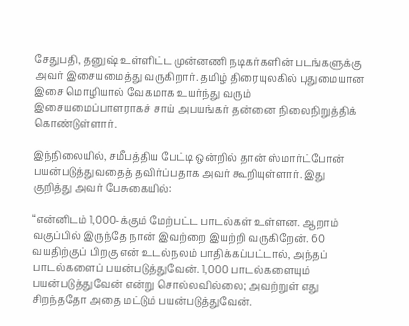சேதுபதி, தனுஷ் உள்ளிட்ட முன்னணி நடிகர்களின் படங்களுக்கு அவர் இசையமைத்து வருகிறார். தமிழ் திரையுலகில் புதுமையான இசை மொழியால் வேகமாக உயர்ந்து வரும் இசையமைப்பாளராகச் சாய் அபயங்கர் தன்னை நிலைநிறுத்திக் கொண்டுள்ளார்.

இந்நிலையில், சமீபத்திய பேட்டி ஒன்றில் தான் ஸ்மார்ட்போன் பயன்படுத்துவதைத் தவிர்ப்பதாக அவர் கூறியுள்ளார். இது குறித்து அவர் பேசுகையில்:

“என்னிடம் 1,000-க்கும் மேற்பட்ட பாடல்கள் உள்ளன. ஆறாம் வகுப்பில் இருந்தே நான் இவற்றை இயற்றி வருகிறேன். 60 வயதிற்குப் பிறகு என் உடல்நலம் பாதிக்கப்பட்டால், அந்தப் பாடல்களைப் பயன்படுத்துவேன். 1,000 பாடல்களையும் பயன்படுத்துவேன் என்று சொல்லவில்லை; அவற்றுள் எது சிறந்ததோ அதை மட்டும் பயன்படுத்துவேன்.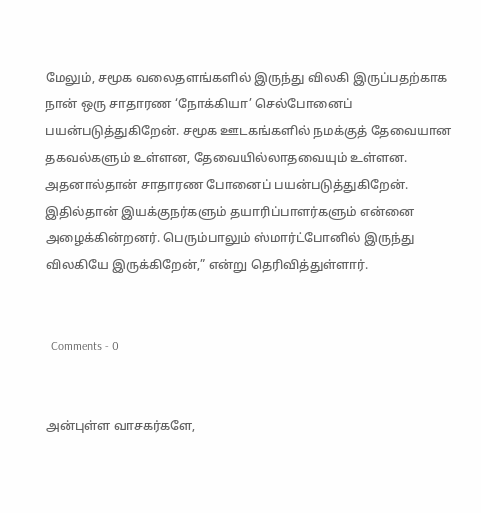மேலும், சமூக வலைதளங்களில் இருந்து விலகி இருப்பதற்காக நான் ஒரு சாதாரண ‘நோக்கியா’ செல்போனைப் பயன்படுத்துகிறேன். சமூக ஊடகங்களில் நமக்குத் தேவையான தகவல்களும் உள்ளன, தேவையில்லாதவையும் உள்ளன. அதனால்தான் சாதாரண போனைப் பயன்படுத்துகிறேன். இதில்தான் இயக்குநர்களும் தயாரிப்பாளர்களும் என்னை அழைக்கின்றனர். பெரும்பாலும் ஸ்மார்ட்போனில் இருந்து விலகியே இருக்கிறேன்,” என்று தெரிவித்துள்ளார்.


  Comments - 0


அன்புள்ள வாசகர்களே,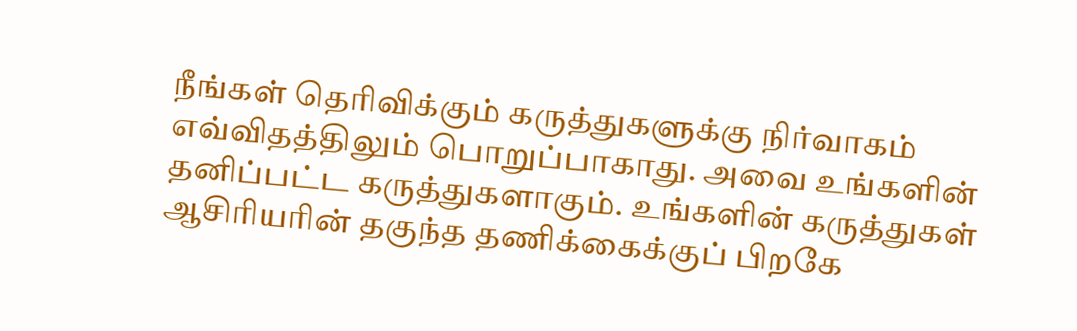நீங்கள் தெரிவிக்கும் கருத்துகளுக்கு நிர்வாகம் எவ்விதத்திலும் பொறுப்பாகாது. அவை உங்களின் தனிப்பட்ட கருத்துகளாகும். உங்களின் கருத்துகள் ஆசிரியரின் தகுந்த தணிக்கைக்குப் பிறகே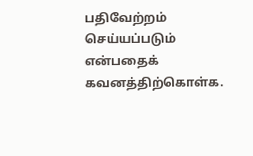பதிவேற்றம் செய்யப்படும் என்பதைக் கவனத்திற்கொள்க.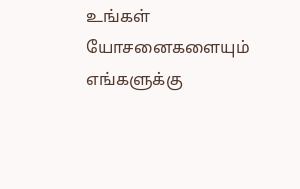உங்கள் யோசனைகளையும் எங்களுக்கு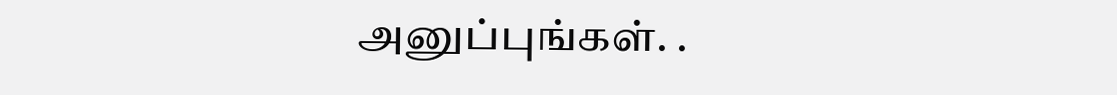அனுப்புங்கள். .